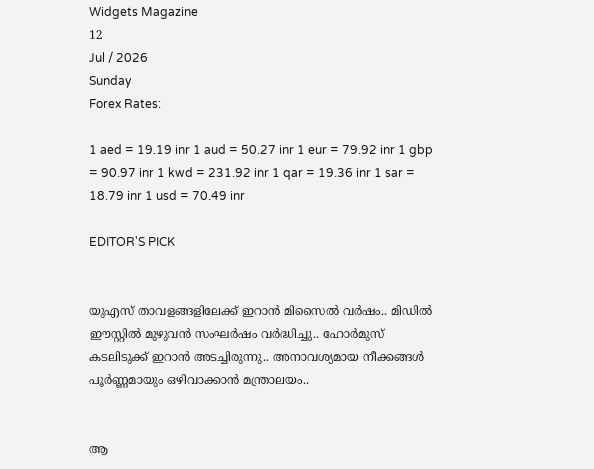Widgets Magazine
12
Jul / 2026
Sunday
Forex Rates:

1 aed = 19.19 inr 1 aud = 50.27 inr 1 eur = 79.92 inr 1 gbp = 90.97 inr 1 kwd = 231.92 inr 1 qar = 19.36 inr 1 sar = 18.79 inr 1 usd = 70.49 inr

EDITOR'S PICK


യുഎസ് താവളങ്ങളിലേക്ക് ഇറാൻ മിസൈൽ വർഷം.. മിഡിൽ ഈസ്റ്റിൽ മുഴുവൻ സംഘർഷം വർദ്ധിച്ചു.. ഹോർമുസ് കടലിടുക്ക് ഇറാൻ അടച്ചിരുന്നു.. അനാവശ്യമായ നീക്കങ്ങൾ പൂർണ്ണമായും ഒഴിവാക്കാൻ മന്ത്രാലയം..


ആ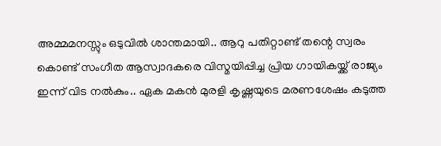അമ്മമനസ്സും ഒടുവിൽ ശാന്തമായി.. ആറു പതിറ്റാണ്ട് തന്റെ സ്വരം കൊണ്ട് സംഗീത ആസ്വാദകരെ വിസ്മയിപ്പിച്ച പ്രിയ ഗായികയ്ക്ക് രാജ്യം ഇന്ന് വിട നൽകും.. ഏക മകൻ മുരളി കൃഷ്ണയുടെ മരണശേഷം കടുത്ത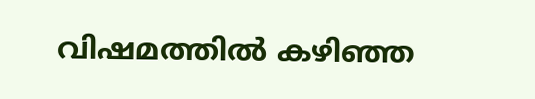വിഷമത്തിൽ കഴിഞ്ഞ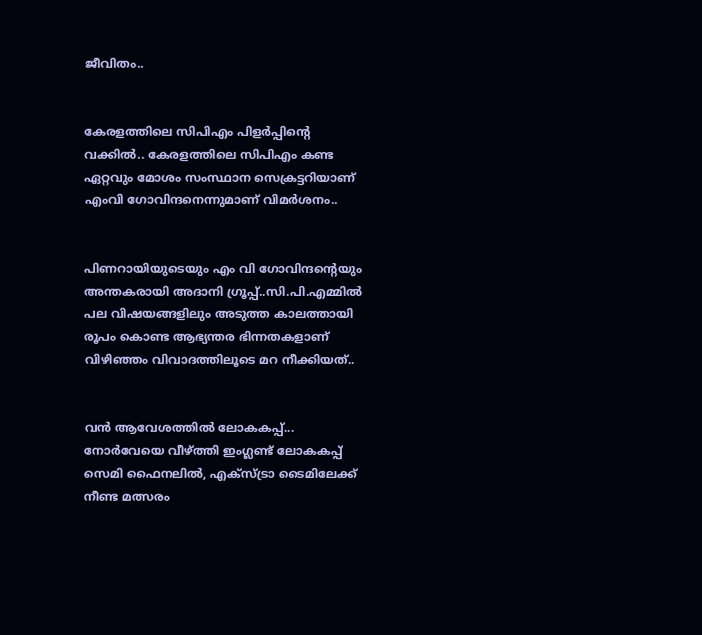ജീവിതം..


കേരളത്തിലെ സിപിഎം പിളര്‍പ്പിന്റെ വക്കില്‍.. കേരളത്തിലെ സിപിഎം കണ്ട ഏറ്റവും മോശം സംസ്ഥാന സെക്രട്ടറിയാണ് എംവി ഗോവിന്ദനെന്നുമാണ് വിമര്‍ശനം..


പിണറായിയുടെയും എം വി ഗോവിന്ദന്റെയും അന്തകരായി അദാനി ഗ്രൂപ്പ്..സി.പി.എമ്മിൽ പല വിഷയങ്ങളിലും അടുത്ത കാലത്തായി രൂപം കൊണ്ട ആഭ്യന്തര ഭിന്നതകളാണ് വിഴിഞ്ഞം വിവാദത്തിലൂടെ മറ നീക്കിയത്..


വൻ ആവേശത്തിൽ ലോകകപ്പ്...  നോർവേയെ വീഴ്ത്തി ഇംഗ്ലണ്ട് ലോകകപ്പ് സെമി ഫൈനലിൽ, എക്സ്ട്രാ ടൈമിലേക്ക് നീണ്ട മത്സരം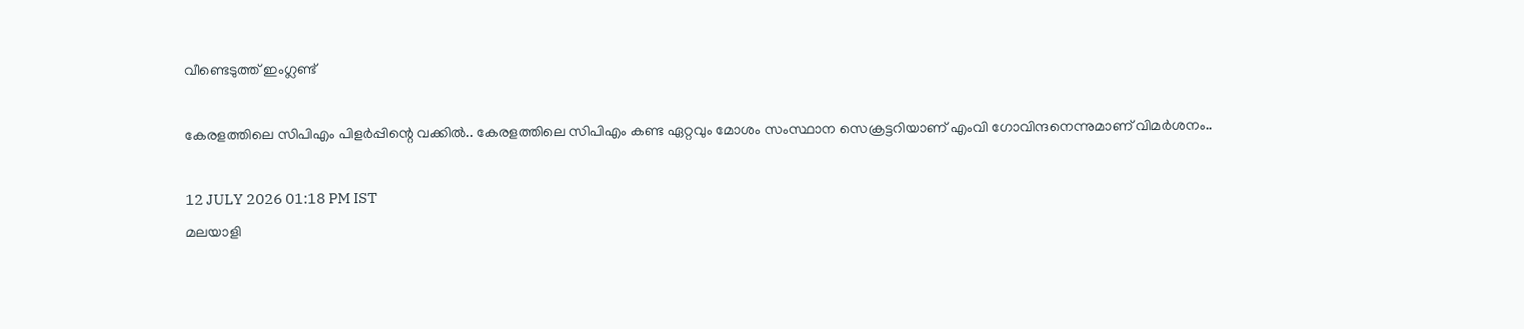വീണ്ടെടുത്ത് ഇംഗ്ലണ്ട്

കേരളത്തിലെ സിപിഎം പിളര്‍പ്പിന്റെ വക്കില്‍.. കേരളത്തിലെ സിപിഎം കണ്ട ഏറ്റവും മോശം സംസ്ഥാന സെക്രട്ടറിയാണ് എംവി ഗോവിന്ദനെന്നുമാണ് വിമര്‍ശനം..

12 JULY 2026 01:18 PM IST
മലയാളി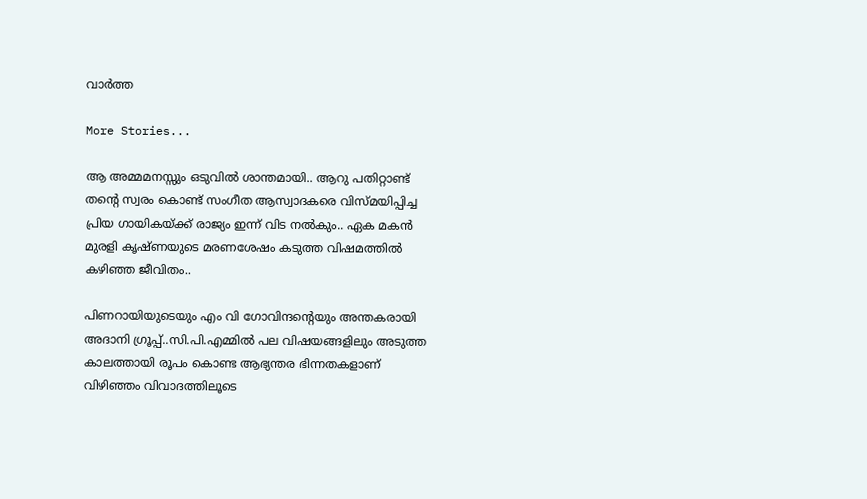വാര്‍ത്ത

More Stories...

ആ അമ്മമനസ്സും ഒടുവിൽ ശാന്തമായി.. ആറു പതിറ്റാണ്ട് തന്റെ സ്വരം കൊണ്ട് സംഗീത ആസ്വാദകരെ വിസ്മയിപ്പിച്ച പ്രിയ ഗായികയ്ക്ക് രാജ്യം ഇന്ന് വിട നൽകും.. ഏക മകൻ മുരളി കൃഷ്ണയുടെ മരണശേഷം കടുത്ത വിഷമത്തിൽ കഴിഞ്ഞ ജീവിതം..

പിണറായിയുടെയും എം വി ഗോവിന്ദന്റെയും അന്തകരായി അദാനി ഗ്രൂപ്പ്..സി.പി.എമ്മിൽ പല വിഷയങ്ങളിലും അടുത്ത കാലത്തായി രൂപം കൊണ്ട ആഭ്യന്തര ഭിന്നതകളാണ് വിഴിഞ്ഞം വിവാദത്തിലൂടെ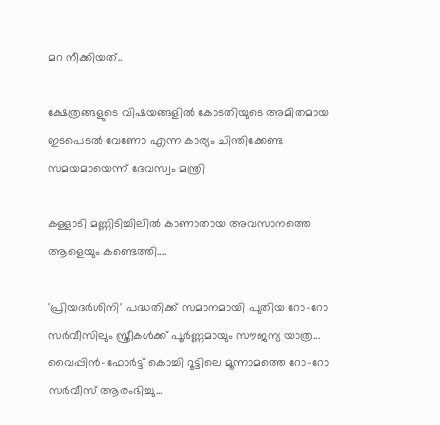മറ നീക്കിയത്..

ക്ഷേത്രങ്ങളുടെ വിഷയങ്ങളിൽ കോടതിയുടെ അമിതമായ ഇടപെടൽ വേണോ എന്ന കാര്യം ചിന്തിക്കേണ്ട സമയമായെന്ന് ദേവസ്വം മന്ത്രി

കള്ളാടി മണ്ണിടിച്ചിലിൽ കാണാതായ അവസാനത്തെ ആളെയും കണ്ടെത്തി....

'പ്രിയദർശിനി' പദ്ധതിക്ക് സമാനമായി പുതിയ റോ-റോ സർവീസിലും സ്ത്രീകൾക്ക് പൂർണ്ണമായും സൗജന്യ യാത്ര... വൈപ്പിൻ-ഫോർട്ട് കൊച്ചി റൂട്ടിലെ മൂന്നാമത്തെ റോ-റോ സർവീസ് ആരംഭിച്ചു...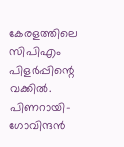കേരളത്തിലെ സിപിഎം പിളര്‍പ്പിന്റെ വക്കില്‍. പിണറായി-ഗോവിന്ദന്‍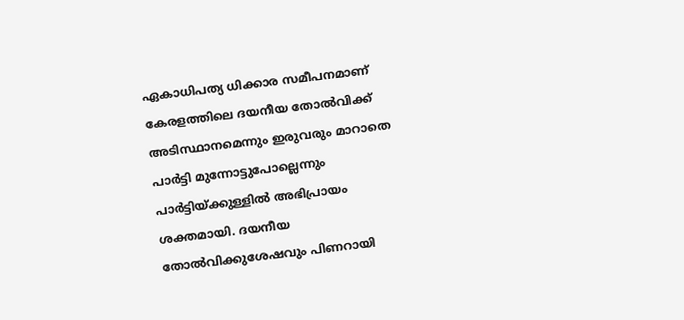ഏകാധിപത്യ ധിക്കാര സമീപനമാണ് കേരളത്തിലെ ദയനീയ തോല്‍വിക്ക് അടിസ്ഥാനമെന്നും ഇരുവരും മാറാതെ പാര്‍ട്ടി മുന്നോട്ടുപോല്ലെന്നും പാര്‍ട്ടിയ്ക്കുള്ളില്‍ അഭിപ്രായം ശക്തമായി. ദയനീയ തോല്‍വിക്കുശേഷവും പിണറായി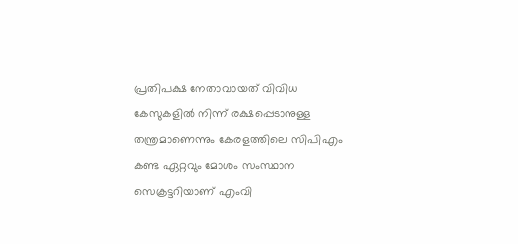പ്രതിപക്ഷ നേതാവായത് വിവിധ കേസുകളില്‍ നിന്ന് രക്ഷപ്പെടാനുള്ള തന്ത്രമാണെന്നും കേരളത്തിലെ സിപിഎം കണ്ട ഏറ്റവും മോശം സംസ്ഥാന സെക്രട്ടറിയാണ് എംവി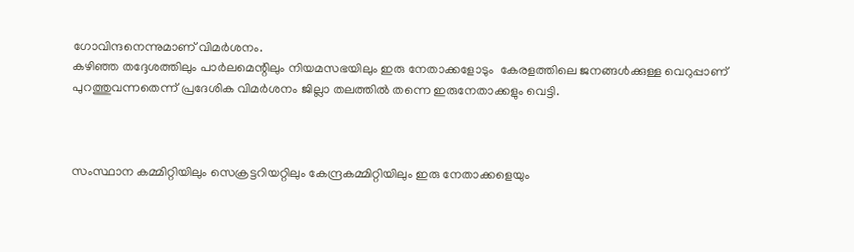ഗോവിന്ദനെന്നുമാണ് വിമര്‍ശനം.
കഴിഞ്ഞ തദ്ദേശത്തിലും പാര്‍ലമെന്റിലും നിയമസഭയിലും ഇരു നേതാക്കളോടും  കേരളത്തിലെ ജനങ്ങള്‍ക്കുള്ള വെറുപ്പാണ് പുറത്തുവന്നതെന്ന് പ്രദേശിക വിമര്‍ശനം ജില്ലാ തലത്തില്‍ തന്നെ ഇരുനേതാക്കളും വെട്ടി.



സംസ്ഥാന കമ്മിറ്റിയിലും സെക്രട്ടറിയറ്റിലും കേന്ദ്രകമ്മിറ്റിയിലും ഇരു നേതാക്കളെയും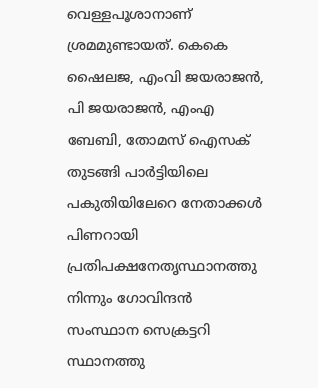വെള്ളപൂശാനാണ് ശ്രമമുണ്ടായത്. കെകെ ഷൈലജ, എംവി ജയരാജന്‍, പി ജയരാജന്‍, എംഎ ബേബി, തോമസ് ഐസക് തുടങ്ങി പാര്‍ട്ടിയിലെ പകുതിയിലേറെ നേതാക്കള്‍ പിണറായി പ്രതിപക്ഷനേതൃസ്ഥാനത്തു നിന്നും ഗോവിന്ദന്‍ സംസ്ഥാന സെക്രട്ടറി സ്ഥാനത്തു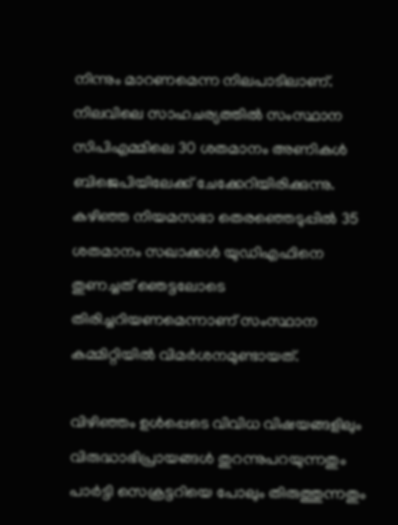നിന്നും മാറണമെന്ന നിലപാടിലാണ്. നിലവിലെ സാഹചര്യത്തില്‍ സംസ്ഥാന സിപിഎമ്മിലെ 30 ശതമാനം അണികള്‍ ബിജെപിയിലേക്ക് ചേക്കേറിയിരിക്കുന്നു. കഴിഞ്ഞ നിയമസഭാ തെരഞ്ഞെടുപ്പില്‍ 35 ശതമാനം സഖാക്കള്‍ യുഡിഎഫിനെ തുണച്ചത് ഞെട്ടലോടെ തിരിച്ചറിയണമെന്നാണ് സംസ്ഥാന കമ്മിറ്റിയില്‍ വിമര്‍ശനമുണ്ടായത്.

വിഴിഞ്ഞം ഉള്‍പ്പെടെ വിവിധ വിഷയങ്ങളിലും വിരുദ്ധാഭിപ്രായങ്ങള്‍ തുറന്നുപറയുന്നതും പാര്‍ട്ടി സെക്രട്ടറിയെ പോലും തിരുത്തുന്നതും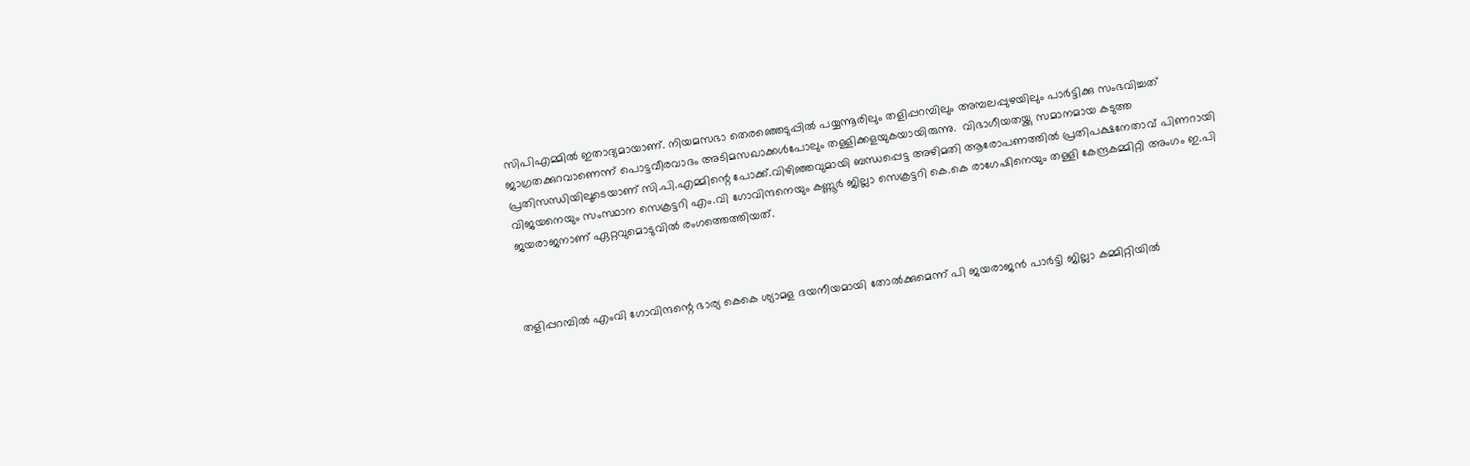സിപിഎമ്മില്‍ ഇതാദ്യമായാണ്. നിയമസഭാ തെരഞ്ഞെടുപ്പില്‍ പയ്യന്നൂരിലും തളിപ്പറമ്പിലും അമ്പലപ്പുഴയിലും പാര്‍ട്ടിക്കു സംഭവിച്ചത് ജാഗ്രതക്കുറവാണെന്ന് പൊട്ടവീരവാദം അടിമസഖാക്കള്‍പോലും തള്ളിക്കളയുകയായിരുന്നു.  വിഭാഗീയതയ്ക്കു സമാനമായ കടുത്ത പ്രതിസന്ധിയിലൂടെയാണ് സി.പി.എമ്മിന്റെ പോക്ക്.വിഴിഞ്ഞവുമായി ബന്ധപ്പെട്ട അഴിമതി ആരോപണത്തില്‍ പ്രതിപക്ഷനേതാവ് പിണറായി വിജയനെയും സംസ്ഥാന സെക്രട്ടറി എം.വി ഗോവിന്ദനെയും കണ്ണൂര്‍ ജില്ലാ സെക്രട്ടറി കെ.കെ രാഗേഷിനെയും തള്ളി കേന്ദ്രകമ്മിറ്റി അംഗം ഇ.പി ജയരാജനാണ് ഏറ്റവുമൊടുവില്‍ രംഗത്തെത്തിയത്.



തളിപ്പറമ്പില്‍ എംവി ഗോവിന്ദന്റെ ഭാര്യ കെകെ ശ്യാമള ദയനീയമായി തോല്‍ക്കുമെന്ന് പി ജയരാജന്‍ പാര്‍ട്ടി ജില്ലാ കമ്മിറ്റിയില്‍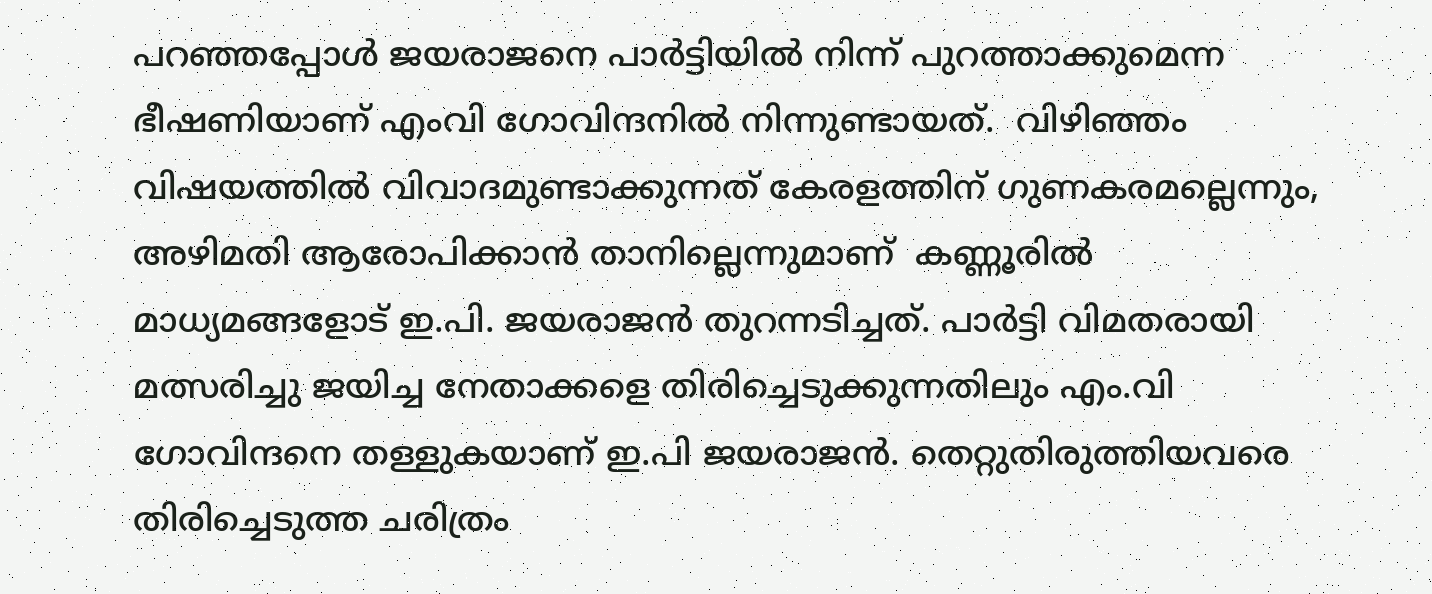പറഞ്ഞപ്പോള്‍ ജയരാജനെ പാര്‍ട്ടിയില്‍ നിന്ന് പുറത്താക്കുമെന്ന ഭീഷണിയാണ് എംവി ഗോവിന്ദനില്‍ നിന്നുണ്ടായത്.  വിഴിഞ്ഞം വിഷയത്തില്‍ വിവാദമുണ്ടാക്കുന്നത് കേരളത്തിന് ഗുണകരമല്ലെന്നും, അഴിമതി ആരോപിക്കാന്‍ താനില്ലെന്നുമാണ്  കണ്ണൂരില്‍ മാധ്യമങ്ങളോട് ഇ.പി. ജയരാജന്‍ തുറന്നടിച്ചത്. പാര്‍ട്ടി വിമതരായി മത്സരിച്ചു ജയിച്ച നേതാക്കളെ തിരിച്ചെടുക്കുന്നതിലും എം.വി ഗോവിന്ദനെ തള്ളുകയാണ് ഇ.പി ജയരാജന്‍. തെറ്റുതിരുത്തിയവരെ തിരിച്ചെടുത്ത ചരിത്രം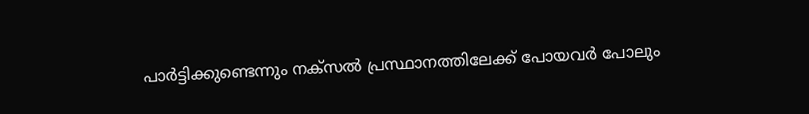പാര്‍ട്ടിക്കുണ്ടെന്നും നക്സല്‍ പ്രസ്ഥാനത്തിലേക്ക് പോയവര്‍ പോലും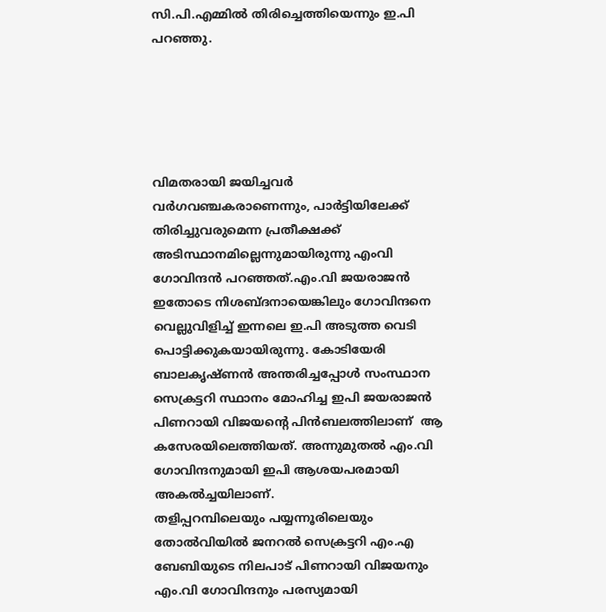സി.പി.എമ്മില്‍ തിരിച്ചെത്തിയെന്നും ഇ.പി  പറഞ്ഞു.





വിമതരായി ജയിച്ചവര്‍ വര്‍ഗവഞ്ചകരാണെന്നും, പാര്‍ട്ടിയിലേക്ക് തിരിച്ചുവരുമെന്ന പ്രതീക്ഷക്ക് അടിസ്ഥാനമില്ലെന്നുമായിരുന്നു എംവി ഗോവിന്ദന്‍ പറഞ്ഞത്.എം.വി ജയരാജന്‍ ഇതോടെ നിശബ്ദനായെങ്കിലും ഗോവിന്ദനെ വെല്ലുവിളിച്ച് ഇന്നലെ ഇ.പി അടുത്ത വെടി പൊട്ടിക്കുകയായിരുന്നു. കോടിയേരി ബാലകൃഷ്ണന്‍ അന്തരിച്ചപ്പോള്‍ സംസ്ഥാന സെക്രട്ടറി സ്ഥാനം മോഹിച്ച ഇപി ജയരാജന്‍  പിണറായി വിജയന്റെ പിന്‍ബലത്തിലാണ്  ആ കസേരയിലെത്തിയത്. അന്നുമുതല്‍ എം.വി ഗോവിന്ദനുമായി ഇപി ആശയപരമായി അകല്‍ച്ചയിലാണ്.
തളിപ്പറമ്പിലെയും പയ്യന്നൂരിലെയും തോല്‍വിയില്‍ ജനറല്‍ സെക്രട്ടറി എം.എ ബേബിയുടെ നിലപാട് പിണറായി വിജയനും എം.വി ഗോവിന്ദനും പരസ്യമായി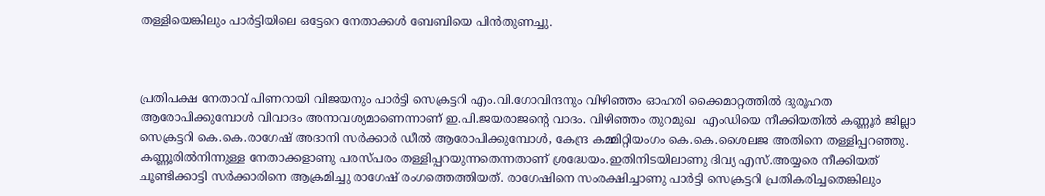തള്ളിയെങ്കിലും പാര്‍ട്ടിയിലെ ഒട്ടേറെ നേതാക്കള്‍ ബേബിയെ പിന്‍തുണച്ചു.



പ്രതിപക്ഷ നേതാവ് പിണറായി വിജയനും പാര്‍ട്ടി സെക്രട്ടറി എം.വി.ഗോവിന്ദനും വിഴിഞ്ഞം ഓഹരി ക്കൈമാറ്റത്തില്‍ ദുരൂഹത ആരോപിക്കുമ്പോള്‍ വിവാദം അനാവശ്യമാണെന്നാണ് ഇ.പി.ജയരാജന്റെ വാദം. വിഴിഞ്ഞം തുറമുഖ  എംഡിയെ നീക്കിയതില്‍ കണ്ണൂര്‍ ജില്ലാ സെക്രട്ടറി കെ.കെ.രാഗേഷ് അദാനി സര്‍ക്കാര്‍ ഡീല്‍ ആരോപിക്കുമ്പോള്‍, കേന്ദ്ര കമ്മിറ്റിയംഗം കെ.കെ.ശൈലജ അതിനെ തള്ളിപ്പറഞ്ഞു. കണ്ണൂരില്‍നിന്നുള്ള നേതാക്കളാണു പരസ്പരം തള്ളിപ്പറയുന്നതെന്നതാണ് ശ്രദ്ധേയം.ഇതിനിടയിലാണു ദിവ്യ എസ്.അയ്യരെ നീക്കിയത് ചൂണ്ടിക്കാട്ടി സര്‍ക്കാരിനെ ആക്രമിച്ചു രാഗേഷ് രംഗത്തെത്തിയത്. രാഗേഷിനെ സംരക്ഷിച്ചാണു പാര്‍ട്ടി സെക്രട്ടറി പ്രതികരിച്ചതെങ്കിലും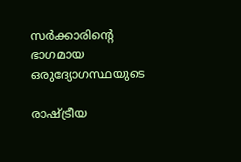സര്‍ക്കാരിന്റെ ഭാഗമായ ഒരുദ്യോഗസ്ഥയുടെ

രാഷ്ട്രീയ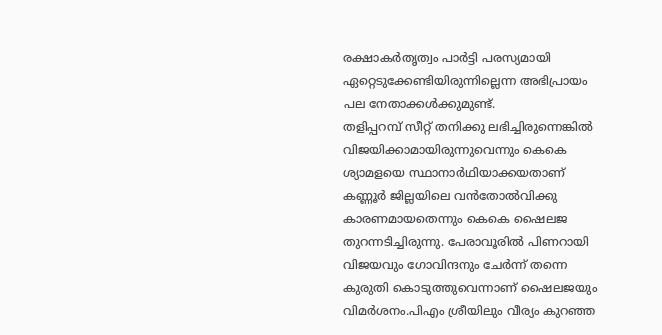രക്ഷാകര്‍തൃത്വം പാര്‍ട്ടി പരസ്യമായി ഏറ്റെടുക്കേണ്ടിയിരുന്നില്ലെന്ന അഭിപ്രായം പല നേതാക്കള്‍ക്കുമുണ്ട്.
തളിപ്പറമ്പ് സീറ്റ് തനിക്കു ലഭിച്ചിരുന്നെങ്കില്‍ വിജയിക്കാമായിരുന്നുവെന്നും കെകെ ശ്യാമളയെ സ്ഥാനാര്‍ഥിയാക്കയതാണ് കണ്ണൂര്‍ ജില്ലയിലെ വന്‍തോല്‍വിക്കു കാരണമായതെന്നും കെകെ ഷൈലജ തുറന്നടിച്ചിരുന്നു. പേരാവൂരില്‍ പിണറായി വിജയവും ഗോവിന്ദനും ചേര്‍ന്ന് തന്നെ കുരുതി കൊടുത്തുവെന്നാണ് ഷൈലജയും വിമര്‍ശനം.പിഎം ശ്രീയിലും വീര്യം കുറഞ്ഞ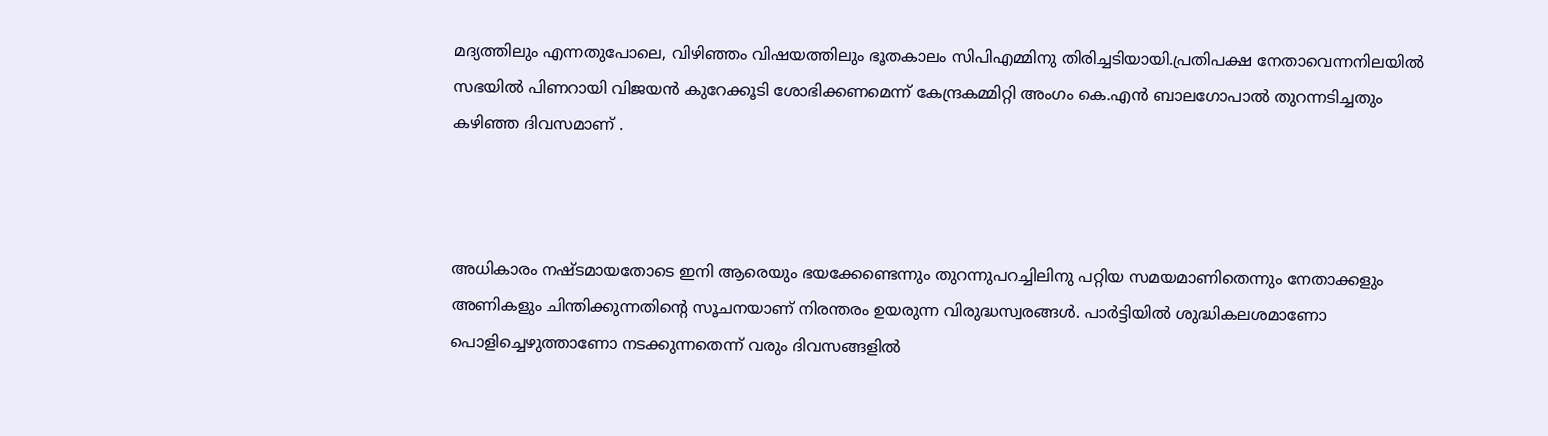മദ്യത്തിലും എന്നതുപോലെ, വിഴിഞ്ഞം വിഷയത്തിലും ഭൂതകാലം സിപിഎമ്മിനു തിരിച്ചടിയായി.പ്രതിപക്ഷ നേതാവെന്നനിലയില്‍ സഭയില്‍ പിണറായി വിജയന്‍ കുറേക്കൂടി ശോഭിക്കണമെന്ന് കേന്ദ്രകമ്മിറ്റി അംഗം കെ.എന്‍ ബാലഗോപാല്‍ തുറന്നടിച്ചതും കഴിഞ്ഞ ദിവസമാണ് .



അധികാരം നഷ്ടമായതോടെ ഇനി ആരെയും ഭയക്കേണ്ടെന്നും തുറന്നുപറച്ചിലിനു പറ്റിയ സമയമാണിതെന്നും നേതാക്കളും അണികളും ചിന്തിക്കുന്നതിന്റെ സൂചനയാണ് നിരന്തരം ഉയരുന്ന വിരുദ്ധസ്വരങ്ങള്‍. പാര്‍ട്ടിയില്‍ ശുദ്ധികലശമാണോ പൊളിച്ചെഴുത്താണോ നടക്കുന്നതെന്ന് വരും ദിവസങ്ങളില്‍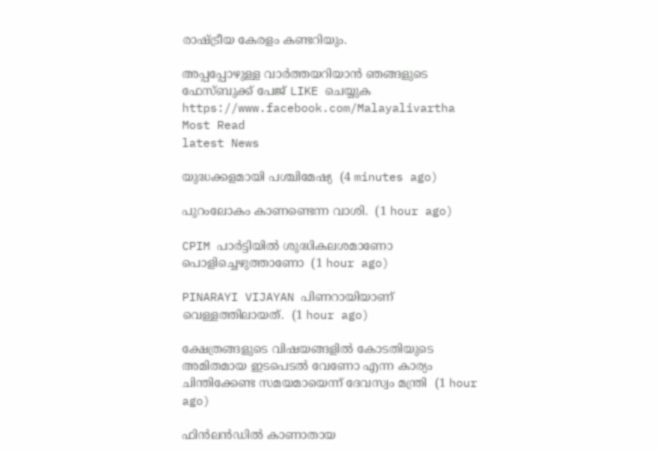രാഷ്ട്രീയ കേരളം കണ്ടറിയും.

അപ്പപ്പോഴുള്ള വാര്‍ത്തയറിയാന്‍ ഞങ്ങളുടെ ഫേസ്‌ബുക്ക്‌ പേജ് LIKE ചെയ്യുക
https://www.facebook.com/Malayalivartha
Most Read
latest News

യുദ്ധക്കളമായി പശ്ചിമേഷ്യ  (4 minutes ago)

പുറംലോകം കാണണ്ടെന്ന വാശി.  (1 hour ago)

CPIM പാര്‍ട്ടിയില്‍ ശുദ്ധികലശമാണോ പൊളിച്ചെഴുത്താണോ  (1 hour ago)

PINARAYI VIJAYAN പിണറായിയാണ് വെള്ളത്തിലായത്.  (1 hour ago)

ക്ഷേത്രങ്ങളുടെ വിഷയങ്ങളിൽ കോടതിയുടെ അമിതമായ ഇടപെടൽ വേണോ എന്ന കാര്യം ചിന്തിക്കേണ്ട സമയമായെന്ന് ദേവസ്വം മന്ത്രി  (1 hour ago)

ഫിൻലൻഡിൽ കാണാതായ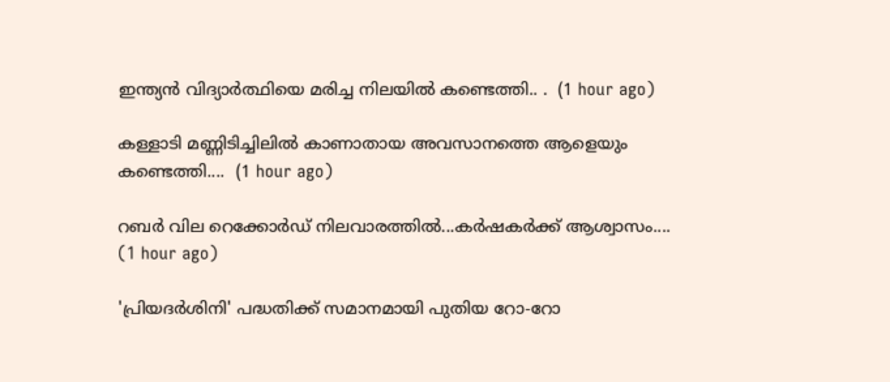ഇന്ത്യൻ വിദ്യാർത്ഥിയെ മരിച്ച നിലയിൽ കണ്ടെത്തി.. .  (1 hour ago)

കള്ളാടി മണ്ണിടിച്ചിലിൽ കാണാതായ അവസാനത്തെ ആളെയും കണ്ടെത്തി....  (1 hour ago)

റബര്‍ വില റെക്കോര്‍ഡ് നിലവാരത്തില്‍...കർഷകർക്ക് ആശ്വാസം....  (1 hour ago)

'പ്രിയദർശിനി' പദ്ധതിക്ക് സമാനമായി പുതിയ റോ-റോ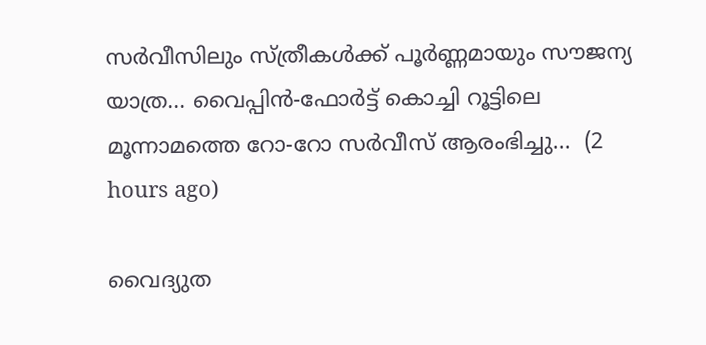സർവീസിലും സ്ത്രീകൾക്ക് പൂർണ്ണമായും സൗജന്യ യാത്ര... വൈപ്പിൻ-ഫോർട്ട് കൊച്ചി റൂട്ടിലെ മൂന്നാമത്തെ റോ-റോ സർവീസ് ആരംഭിച്ചു...  (2 hours ago)

വൈദ്യുത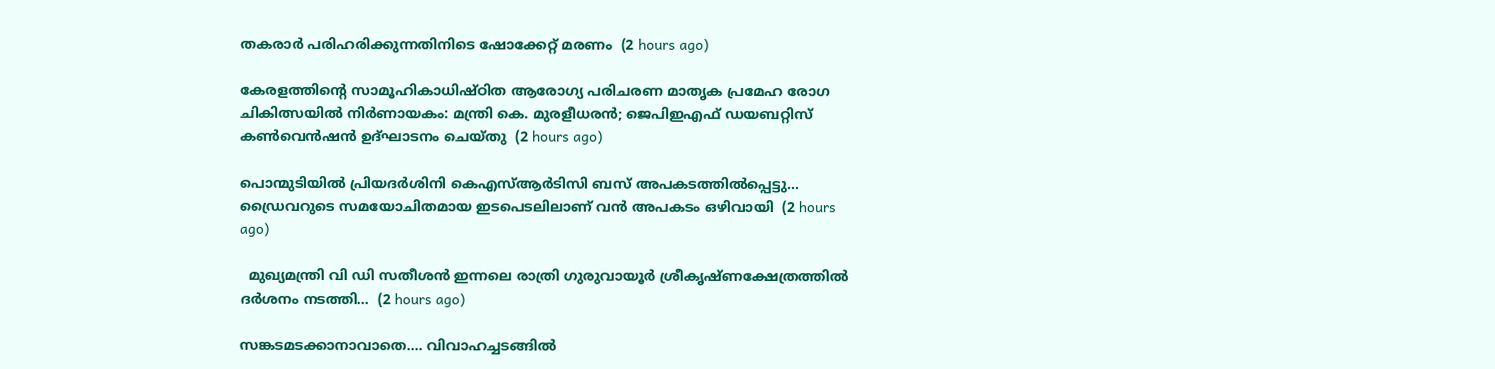തകരാർ പരിഹരിക്കുന്നതിനിടെ ഷോക്കേറ്റ് മരണം  (2 hours ago)

കേരളത്തിന്‍റെ സാമൂഹികാധിഷ്ഠിത ആരോഗ്യ പരിചരണ മാതൃക പ്രമേഹ രോഗ ചികിത്സയില്‍ നിര്‍ണായകം: മന്ത്രി കെ. മുരളീധരന്‍; ജെപിഇഎഫ് ഡയബറ്റിസ് കണ്‍വെന്‍ഷന്‍ ഉദ്ഘാടനം ചെയ്തു  (2 hours ago)

പൊന്മുടിയിൽ പ്രിയദര്‍ശിനി കെഎസ്ആര്‍ടിസി ബസ് അപകടത്തില്‍പ്പെട്ടു... ഡ്രൈവറുടെ സമയോചിതമായ ഇടപെടലിലാണ് വൻ അപകടം ഒഴിവായി  (2 hours ago)

  മുഖ്യമന്ത്രി വി ഡി സതീശൻ ഇന്നലെ രാത്രി ഗുരുവായൂർ ശ്രീകൃഷ്ണക്ഷേത്രത്തിൽ ദർശനം നടത്തി...  (2 hours ago)

സങ്കടമടക്കാനാവാതെ.... വിവാഹച്ചടങ്ങിൽ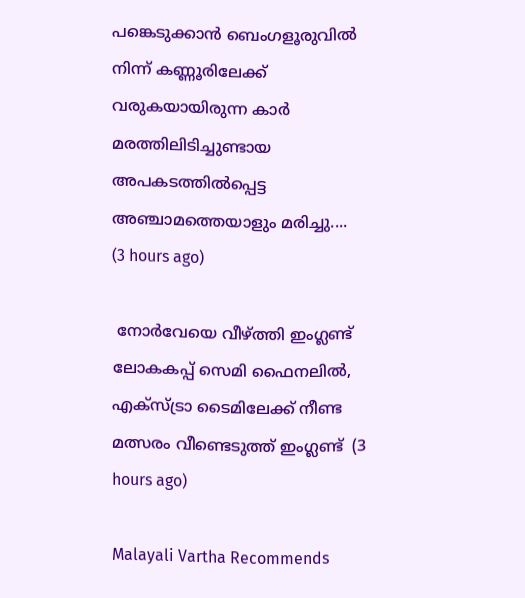പങ്കെടുക്കാൻ ബെംഗളൂരുവിൽ നിന്ന് കണ്ണൂരിലേക്ക് വരുകയായിരുന്ന കാർ മരത്തിലിടിച്ചുണ്ടായ അപകടത്തിൽപ്പെട്ട അഞ്ചാമത്തെയാളും മരിച്ചു....  (3 hours ago)

 നോർവേയെ വീഴ്ത്തി ഇംഗ്ലണ്ട് ലോകകപ്പ് സെമി ഫൈനലിൽ, എക്സ്ട്രാ ടൈമിലേക്ക് നീണ്ട മത്സരം വീണ്ടെടുത്ത് ഇംഗ്ലണ്ട്  (3 hours ago)

Malayali Vartha Recommends